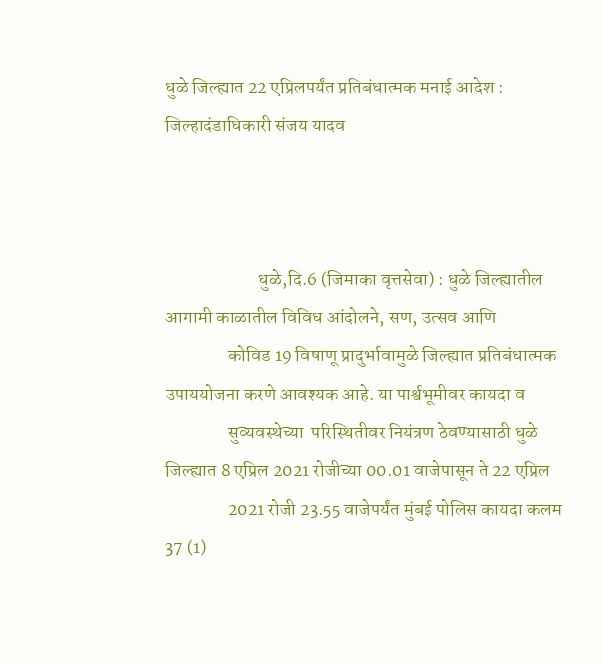धुळे जिल्ह्यात 22 एप्रिलपर्यंत प्रतिबंधात्मक मनाई आदेश : जिल्हादंडाधिकारी संजय यादव



                         धुळे,दि.6 (जिमाका वृत्तसेवा) : धुळे जिल्ह्यातील आगामी काळातील विविध आंदोलने, सण, उत्सव आणि
                 कोविड 19 विषाणू प्रादुर्भावामुळे जिल्ह्यात प्रतिबंधात्मक उपाययोजना करणे आवश्यक आहे. या पार्श्वभूमीवर कायदा व
                 सुव्यवस्थेच्या  परिस्थितीवर नियंत्रण ठेवण्यासाठी धुळे जिल्ह्यात 8 एप्रिल 2021 रोजीच्या 00.01 वाजेपासून ते 22 एप्रिल
                 2021 रोजी 23.55 वाजेपर्यंत मुंबई पोलिस कायदा कलम 37 (1)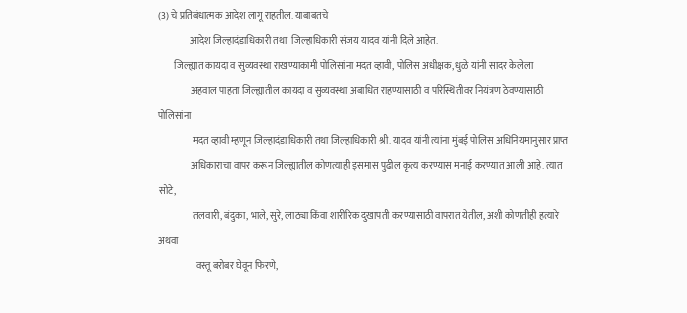(3) चे प्रतिबंधात्मक आदेश लागू राहतील. याबाबतचे
                आदेश जिल्हादंडाधिकारी तथा  जिल्हाधिकारी संजय यादव यांनी दिले आहेत.
        जिल्ह्यात कायदा व सुव्यवस्था राखण्याकामी पोलिसांना मदत व्हावी, पोलिस अधीक्षक, धुळे यांनी सादर केलेला
                 अहवाल पाहता जिल्ह्यातील कायदा व सुव्यवस्था अबाधित राहण्यासाठी व परिस्थितीवर नियंत्रण ठेवण्यासाठी पोलिसांना
                  मदत व्हावी म्हणून जिल्हादंडाधिकारी तथा जिल्हाधिकारी श्री. यादव यांनी त्यांना मुंबई पोलिस अधिनियमानुसार प्राप्त
                 अधिकाराचा वापर करून जिल्ह्यातील कोणत्याही इसमास पुढील कृत्य करण्यास मनाई करण्यात आली आहे. त्यात सोटे,
                  तलवारी, बंदुका, भाले, सुरे, लाठ्या किंवा शारीरिक दुखापती करण्यासाठी वापरात येतील, अशी कोणतीही हत्यारे अथवा
                   वस्तू बरोबर घेवून फिरणे,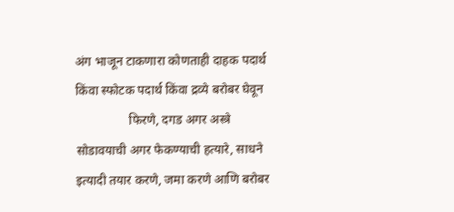अंग भाजून टाकणारा कोणताही दाहक पदार्थ किंवा स्फोटक पदार्थ किंवा द्रव्ये बरोबर घेवून
                 फिरणे, दगड अगर अस्त्रे सोडावयाची अगर फेकण्याची हत्यारे, साधने इत्यादी तयार करणे, जमा करणे आणि बरोबर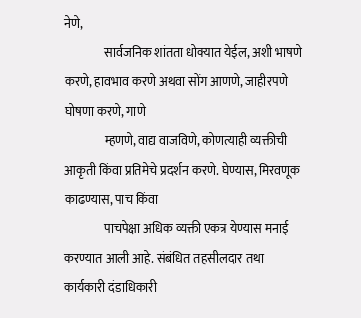नेणे,
                सार्वजनिक शांतता धोक्यात येईल, अशी भाषणे करणे, हावभाव करणे अथवा सोंग आणणे, जाहीरपणे घोषणा करणे, गाणे
                म्हणणे, वाद्य वाजविणे, कोणत्याही व्यक्तीची आकृती किंवा प्रतिमेचे प्रदर्शन करणे. घेण्यास, मिरवणूक काढण्यास, पाच किंवा
                पाचपेक्षा अधिक व्यक्ती एकत्र येण्यास मनाई करण्यात आली आहे. संबंधित तहसीलदार तथा कार्यकारी दंडाधिकारी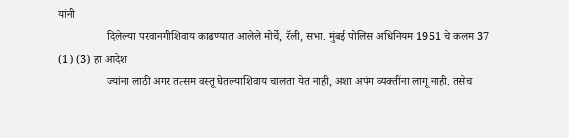यांनी
                 दिलेल्या परवानगीशिवाय काढण्यात आलेले मोर्चे, रॅली, सभा. मुंबई पोलिस अधिनियम 1951 चे कलम 37  (1) (3) हा आदेश
                 ज्यांना लाठी अगर तत्सम वस्तू घेतल्याशिवाय चालता येत नाही, अशा अपंग व्यक्तींना लागू नाही. तसेच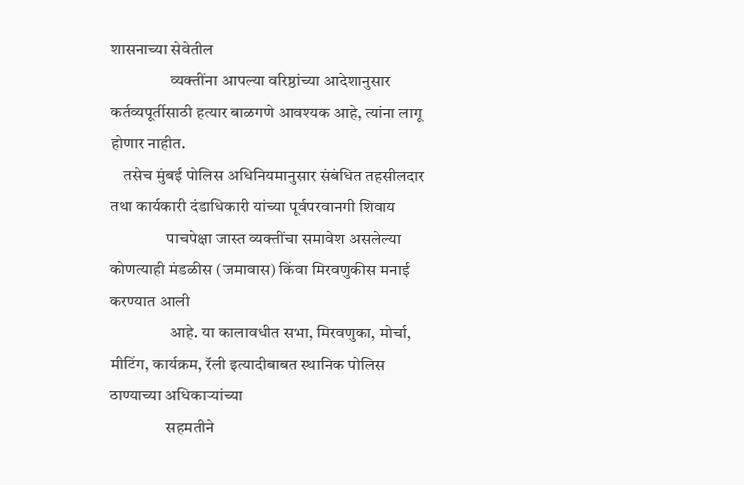शासनाच्या सेवेतील
                  व्यक्तींना आपल्या वरिष्ठांच्या आदेशानुसार    कर्तव्यपूर्तीसाठी हत्यार बाळगणे आवश्यक आहे, त्यांना लागू होणार नाहीत.
    तसेच मुंबई पोलिस अधिनियमानुसार संबंधित तहसीलदार तथा कार्यकारी दंडाधिकारी यांच्या पूर्वपरवानगी शिवाय
                 पाचपेक्षा जास्त व्यक्तींचा समावेश असलेल्या कोणत्याही मंडळीस (जमावास) किंवा मिरवणुकीस मनाई करण्यात आली
                  आहे. या कालावधीत सभा, मिरवणुका, मोर्चा, मीटिंग, कार्यक्रम, रॅली इत्यादीबाबत स्थानिक पोलिस ठाण्याच्या अधिकाऱ्यांच्या
                 सहमतीने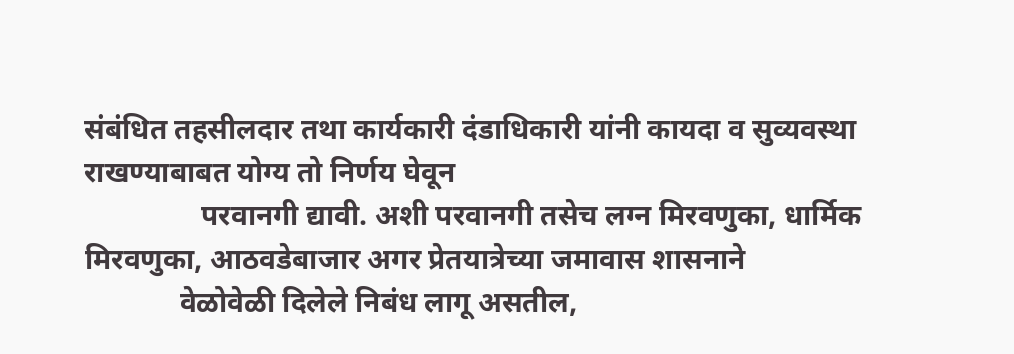संबंधित तहसीलदार तथा कार्यकारी दंडाधिकारी यांनी कायदा व सुव्यवस्था राखण्याबाबत योग्य तो निर्णय घेवून
                परवानगी द्यावी. अशी परवानगी तसेच लग्न मिरवणुका, धार्मिक मिरवणुका, आठवडेबाजार अगर प्रेतयात्रेच्या जमावास शासनाने
             वेळोवेळी दिलेले निबंध लागू असतील,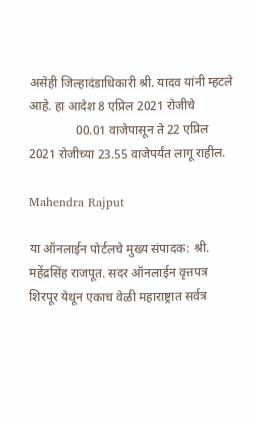असेही जिल्हादंडाधिकारी श्री. यादव यांनी म्हटले आहे. हा आदेश 8 एप्रिल 2021 रोजीचे
               00.01 वाजेपासून ते 22 एप्रिल 2021 रोजीच्या 23.55 वाजेपर्यंत लागू राहील.

Mahendra Rajput

या ऑनलाईन पोर्टलचे मुख्य संपादक: श्री. महेंद्रसिंह राजपूत. सदर ऑनलाईन वृत्तपत्र शिरपूर येथून एकाच वेळी महाराष्ट्रात सर्वत्र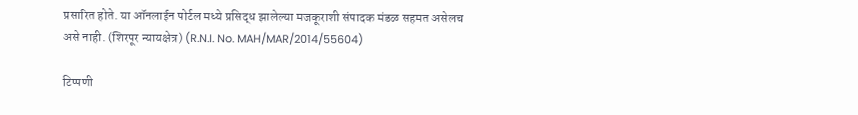प्रसारित होते. या ऑनलाईन पोर्टल मध्ये प्रसिद्ध झालेल्या मजकूराशी संपादक मंडळ सहमत असेलच असे नाही. (शिरपूर न्यायक्षेत्र) (R.N.I. No. MAH/MAR/2014/55604)

टिप्पणी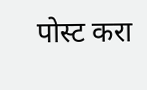पोस्ट करा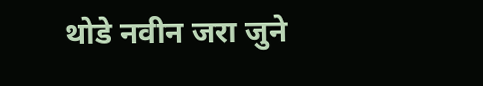थोडे नवीन जरा जुने